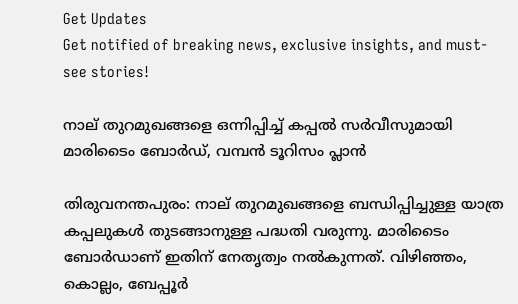Get Updates
Get notified of breaking news, exclusive insights, and must-see stories!

നാല് തുറമുഖങ്ങളെ ഒന്നിപ്പിച്ച് കപ്പല്‍ സര്‍വീസുമായി മാരിടൈം ബോര്‍ഡ്, വമ്പന്‍ ടൂറിസം പ്ലാന്‍

തിരുവനന്തപുരം: നാല് തുറമുഖങ്ങളെ ബന്ധിപ്പിച്ചുള്ള യാത്ര കപ്പലുകള്‍ തുടങ്ങാനുള്ള പദ്ധതി വരുന്നു. മാരിടൈം ബോര്‍ഡാണ് ഇതിന് നേതൃത്വം നല്‍കുന്നത്. വിഴിഞ്ഞം, കൊല്ലം, ബേപ്പൂര്‍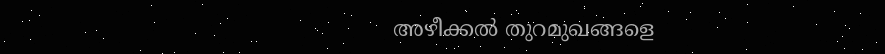അഴീക്കല്‍ തുറമുഖങ്ങളെ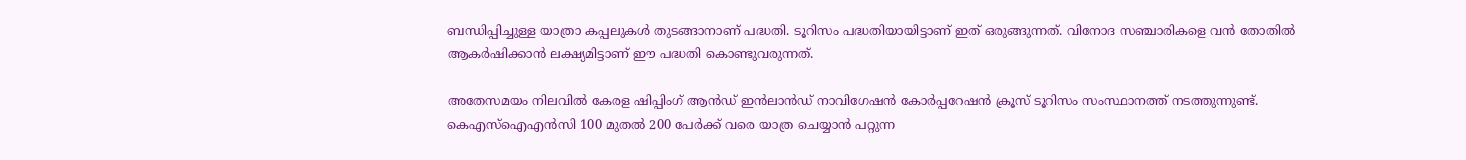ബന്ധിപ്പിച്ചുള്ള യാത്രാ കപ്പലുകള്‍ തുടങ്ങാനാണ് പദ്ധതി. ടൂറിസം പദ്ധതിയായിട്ടാണ് ഇത് ഒരുങ്ങുന്നത്. വിനോദ സഞ്ചാരികളെ വന്‍ തോതില്‍ ആകര്‍ഷിക്കാന്‍ ലക്ഷ്യമിട്ടാണ് ഈ പദ്ധതി കൊണ്ടുവരുന്നത്.

അതേസമയം നിലവില്‍ കേരള ഷിപ്പിംഗ് ആന്‍ഡ് ഇന്‍ലാന്‍ഡ് നാവിഗേഷന്‍ കോര്‍പ്പറേഷന്‍ ക്രൂസ് ടൂറിസം സംസ്ഥാനത്ത് നടത്തുന്നുണ്ട്. കെഎസ്‌ഐഎന്‍സി 100 മുതല്‍ 200 പേര്‍ക്ക് വരെ യാത്ര ചെയ്യാന്‍ പറ്റുന്ന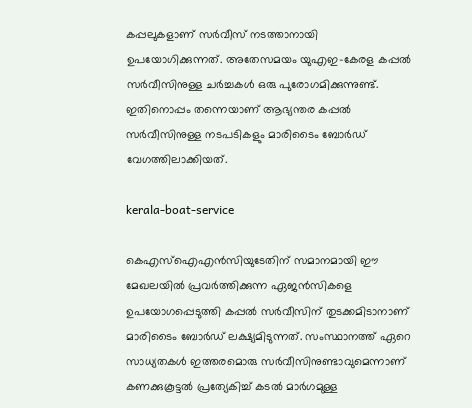കപ്പലുകളാണ് സര്‍വീസ് നടത്താനായി ഉപയോഗിക്കുന്നത്. അതേസമയം യുഎഇ-കേരള കപ്പല്‍ സര്‍വീസിനുള്ള ചര്‍ച്ചകള്‍ ഒരു പുരോഗമിക്കുന്നുണ്ട്. ഇതിനൊപ്പം തന്നെയാണ് ആഭ്യന്തര കപ്പല്‍ സര്‍വീസിനുള്ള നടപടികളും മാരിടൈം ബോര്‍ഡ് വേഗത്തിലാക്കിയത്.

kerala-boat-service

കെഎസ്‌ഐഎന്‍സിയുടേതിന് സമാനമായി ഈ മേഖലയില്‍ പ്രവര്‍ത്തിക്കുന്ന ഏജന്‍സികളെ ഉപയോഗപ്പെടുത്തി കപ്പല്‍ സര്‍വീസിന് തുടക്കമിടാനാണ് മാരിടൈം ബോര്‍ഡ് ലക്ഷ്യമിടുന്നത്. സംസ്ഥാനത്ത് ഏറെ സാധ്യതകള്‍ ഇത്തരമൊരു സര്‍വീസിനുണ്ടാവുമെന്നാണ് കണക്കുകൂട്ടല്‍ പ്രത്യേകിച്ച് കടല്‍ മാര്‍ഗമുള്ള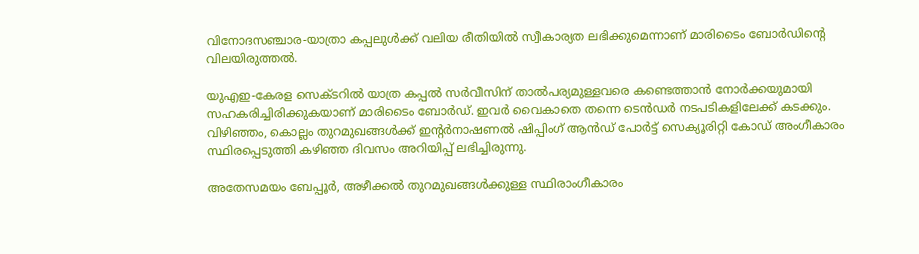വിനോദസഞ്ചാര-യാത്രാ കപ്പലുള്‍ക്ക് വലിയ രീതിയില്‍ സ്വീകാര്യത ലഭിക്കുമെന്നാണ് മാരിടൈം ബോര്‍ഡിന്റെ വിലയിരുത്തല്‍.

യുഎഇ-കേരള സെക്ടറില്‍ യാത്ര കപ്പല്‍ സര്‍വീസിന് താല്‍പര്യമുള്ളവരെ കണ്ടെത്താന്‍ നോര്‍ക്കയുമായി സഹകരിച്ചിരിക്കുകയാണ് മാരിടൈം ബോര്‍ഡ്. ഇവര്‍ വൈകാതെ തന്നെ ടെന്‍ഡര്‍ നടപടികളിലേക്ക് കടക്കും. വിഴിഞ്ഞം, കൊല്ലം തുറമുഖങ്ങള്‍ക്ക് ഇന്റര്‍നാഷണല്‍ ഷിപ്പിംഗ് ആന്‍ഡ് പോര്‍ട്ട് സെക്യൂരിറ്റി കോഡ് അംഗീകാരം സ്ഥിരപ്പെടുത്തി കഴിഞ്ഞ ദിവസം അറിയിപ്പ് ലഭിച്ചിരുന്നു.

അതേസമയം ബേപ്പൂര്‍, അഴീക്കല്‍ തുറമുഖങ്ങള്‍ക്കുള്ള സ്ഥിരാംഗീകാരം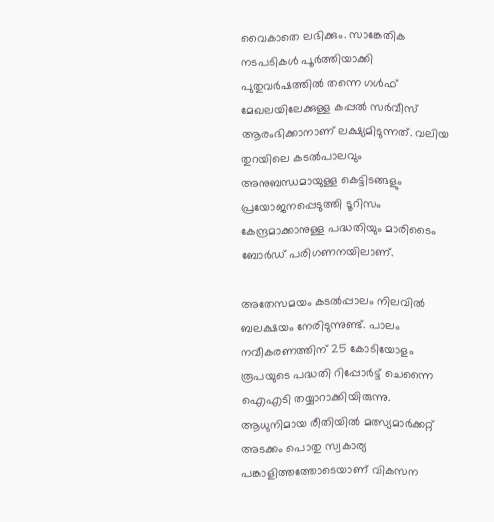വൈകാതെ ലഭിക്കും. സാങ്കേതിക നടപടികള്‍ പൂര്‍ത്തിയാക്കി പുതുവര്‍ഷത്തില്‍ തന്നെ ഗള്‍ഫ് മേഖലയിലേക്കുള്ള കപ്പല്‍ സര്‍വീസ് ആരംഭിക്കാനാണ് ലക്ഷ്യമിടുന്നത്. വലിയ തുറയിലെ കടല്‍പാലവും അനുബന്ധമായുള്ള കെട്ടിടങ്ങളും പ്രയോജനപ്പെടുത്തി ടൂറിസം കേന്ദ്രമാക്കാനുള്ള പദ്ധതിയും മാരിടൈം ബോര്‍ഡ് പരിഗണനയിലാണ്.

അതേസമയം കടല്‍പ്പാലം നിലവില്‍ ബലക്ഷയം നേരിടുന്നുണ്ട്. പാലം നവീകരണത്തിന് 25 കോടിയോളം രൂപയുടെ പദ്ധതി റിപ്പോര്‍ട്ട് ചെന്നൈ ഐഎടി തയ്യാറാക്കിയിരുന്നു. ആധുനിമായ രീതിയില്‍ മത്സ്യമാര്‍ക്കറ്റ് അടക്കം പൊതു സ്വകാര്യ പങ്കാളിത്തത്തോടെയാണ് വികസന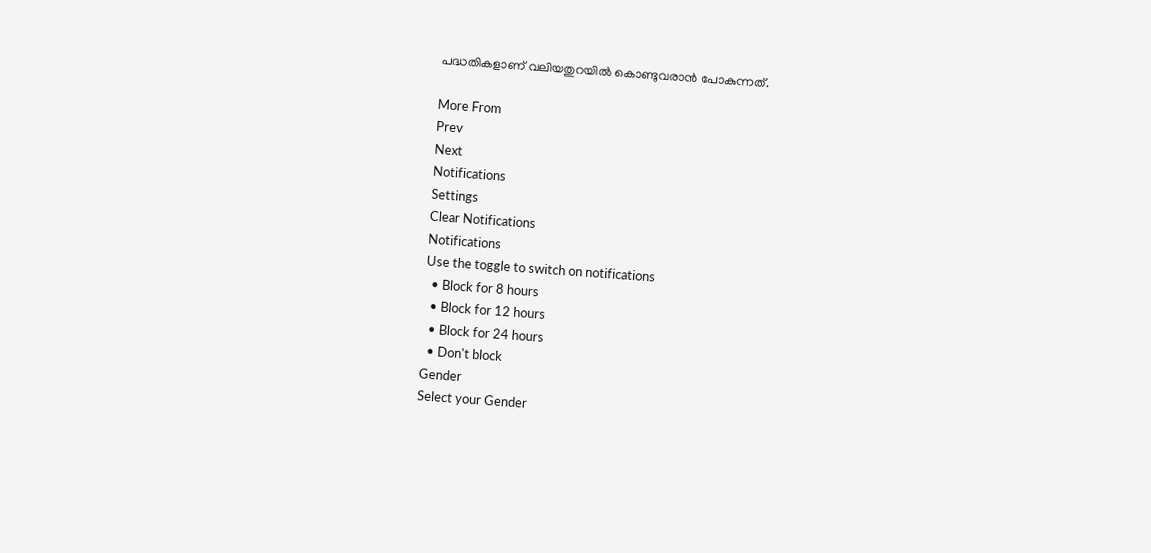പദ്ധതികളാണ് വലിയതുറയില്‍ കൊണ്ടുവരാന്‍ പോകുന്നത്.

More From
Prev
Next
Notifications
Settings
Clear Notifications
Notifications
Use the toggle to switch on notifications
  • Block for 8 hours
  • Block for 12 hours
  • Block for 24 hours
  • Don't block
Gender
Select your Gender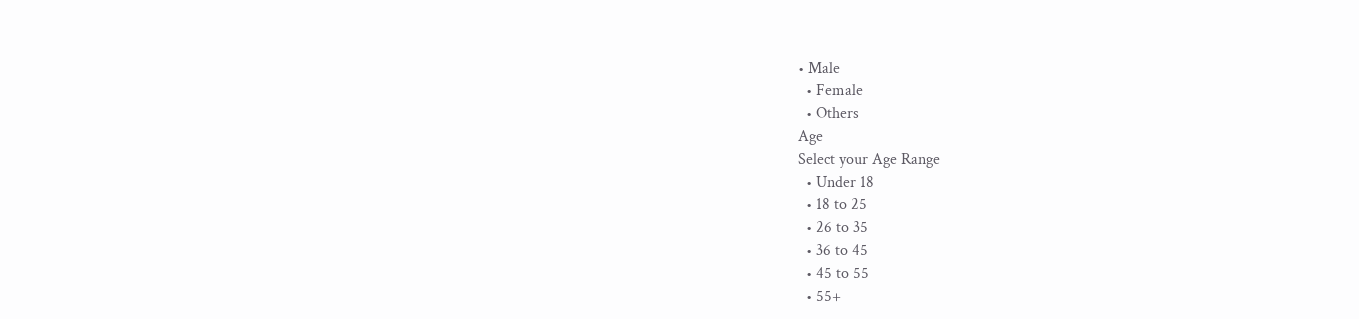• Male
  • Female
  • Others
Age
Select your Age Range
  • Under 18
  • 18 to 25
  • 26 to 35
  • 36 to 45
  • 45 to 55
  • 55+